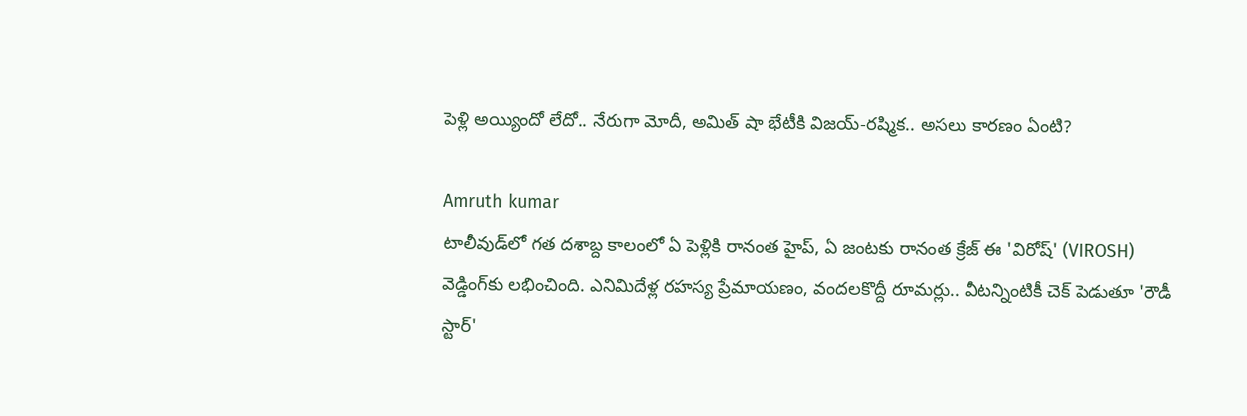పెళ్లి అయ్యిందో లేదో.. నేరుగా మోదీ, అమిత్ షా భేటీకి విజయ్-రష్మిక.. అసలు కారణం ఏంటి?

Amruth kumar
టాలీవుడ్‌లో గత దశాబ్ద కాలంలో ఏ పెళ్లికి రానంత హైప్, ఏ జంటకు రానంత క్రేజ్ ఈ 'విరోష్' (VIROSH) వెడ్డింగ్‌కు లభించింది. ఎనిమిదేళ్ల రహస్య ప్రేమాయణం, వందలకొద్దీ రూమర్లు.. వీటన్నింటికీ చెక్ పెడుతూ 'రౌడీ స్టార్'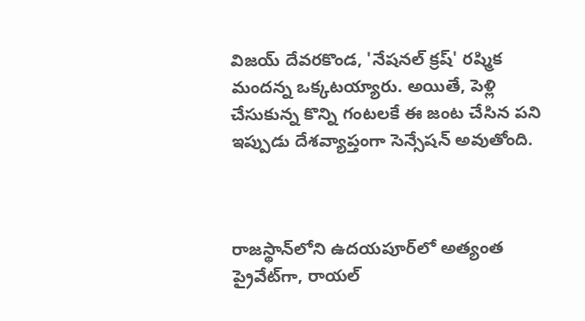విజయ్ దేవరకొండ, 'నేషనల్ క్రష్' రష్మిక మందన్న ఒక్కటయ్యారు. అయితే, పెళ్లి చేసుకున్న కొన్ని గంటలకే ఈ జంట చేసిన పని ఇప్పుడు దేశవ్యాప్తంగా సెన్సేషన్ అవుతోంది.



రాజస్థాన్‌లోని ఉదయపూర్‌లో అత్యంత ప్రైవేట్‌గా, రాయల్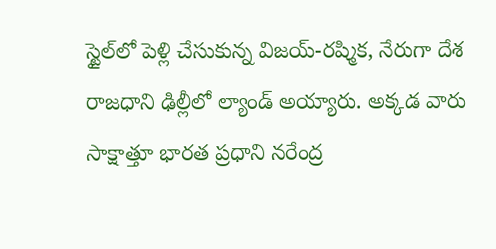స్టైల్‌లో పెళ్లి చేసుకున్న విజయ్-రష్మిక, నేరుగా దేశ రాజధాని ఢిల్లీలో ల్యాండ్ అయ్యారు. అక్కడ వారు సాక్షాత్తూ భారత ప్రధాని నరేంద్ర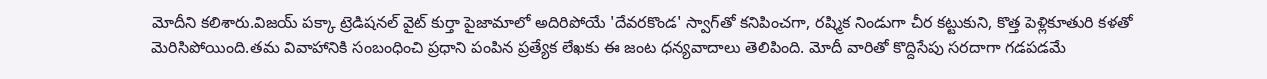మోదీని కలిశారు.విజయ్ పక్కా ట్రెడిషనల్ వైట్ కుర్తా పైజామాలో అదిరిపోయే 'దేవరకొండ' స్వాగ్‌తో కనిపించగా, రష్మిక నిండుగా చీర కట్టుకుని, కొత్త పెళ్లికూతురి కళతో మెరిసిపోయింది.తమ వివాహానికి సంబంధించి ప్రధాని పంపిన ప్రత్యేక లేఖకు ఈ జంట ధన్యవాదాలు తెలిపింది. మోదీ వారితో కొద్దిసేపు సరదాగా గడపడమే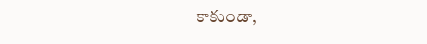కాకుండా,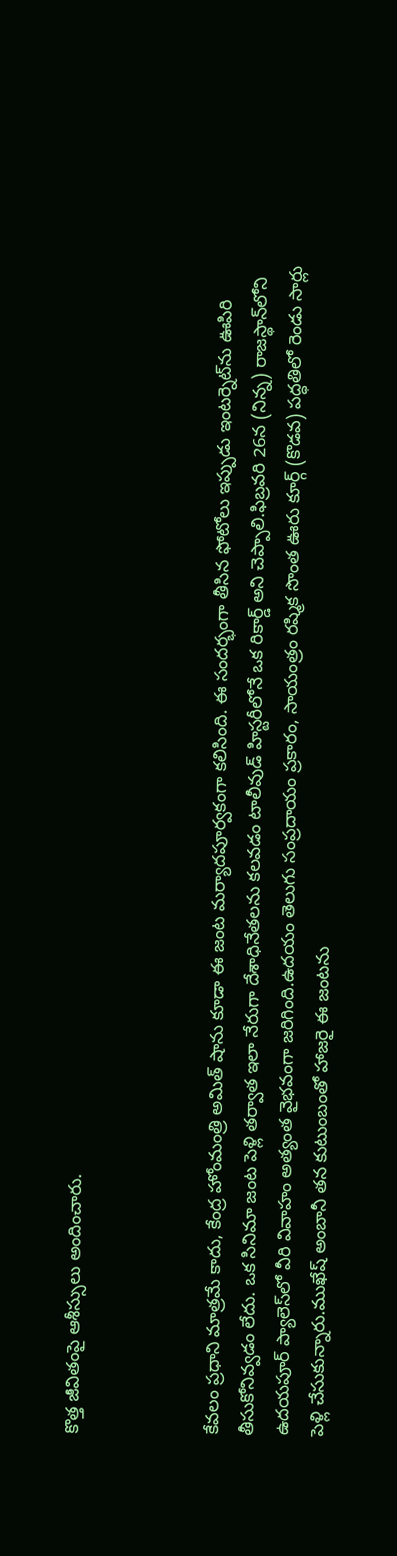కొత్త జీవితంపై ఆశీస్సులు అందించారు.



కేవలం ప్రధాని మాత్రమే కాదు, కేంద్ర హోంమంత్రి అమిత్ షాను కూడా ఈ జంట మర్యాదపూర్వకంగా కలిసింది. ఈ సందర్భంగా తీసిన ఫోటోలు ఇప్పుడు ఇంటర్నెట్‌ను ఊపిరి తీసుకోనివ్వడం లేదు. ఒక సినిమా జంట పెళ్లి తర్వాత ఇలా నేరుగా దేశాధినేతలను కలవడం టాలీవుడ్ హిస్టరీలోనే ఒక రికార్డ్ అని చెప్పాలి.ఫిబ్రవరి 26న (నిన్న) రాజస్థాన్‌లోని ఉదయపూర్ ప్యాలెస్‌లో వీరి వివాహం అత్యంత వైభవంగా జరిగింది.ఉదయం తెలుగు సంప్రదాయం ప్రకారం, సాయంత్రం రష్మిక సొంత ఊరు కూర్గ్ (కొడవ) పద్ధతిలో రెండు సార్లు పెళ్లి చేసుకున్నారు.ముఖేష్ అంబానీ తన కుటుంబంతో హాజరై ఈ జంటను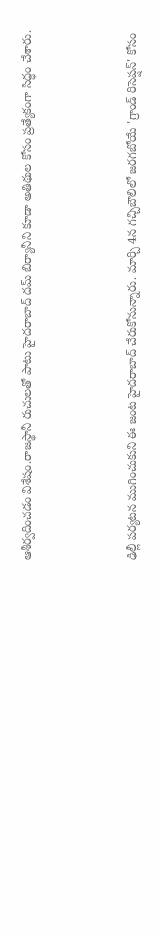ఆశీర్వదించడం విశేషం.రాజస్థానీ రుచులతో పాటు హైదరాబాద్ దమ్ బిర్యానీని కూడా అతిథుల కోసం ప్రత్యేకంగా సిద్ధం చేశారు.



ఢిల్లీ పర్యటన ముగించుకుని ఈ జంట హైదరాబాద్ చేరుకోనున్నారు. మార్చి 4న గచ్చిబౌలిలో జరగబోయే 'గ్రాండ్ రిసెప్షన్' కోసం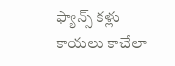ఫ్యాన్స్ కళ్లు కాయలు కాచేలా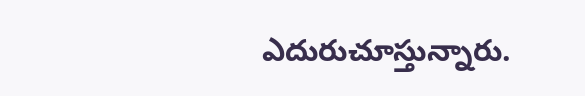ఎదురుచూస్తున్నారు.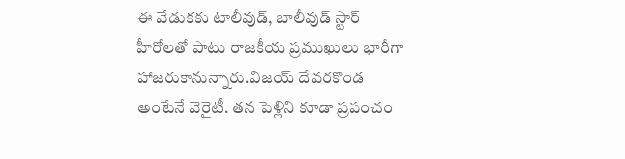ఈ వేడుకకు టాలీవుడ్, బాలీవుడ్ స్టార్ హీరోలతో పాటు రాజకీయ ప్రముఖులు భారీగా హాజరుకానున్నారు.విజయ్ దేవరకొండ అంటేనే వెరైటీ. తన పెళ్లిని కూడా ప్రపంచం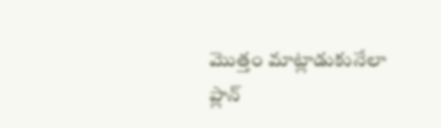మొత్తం మాట్లాడుకునేలా ప్లాన్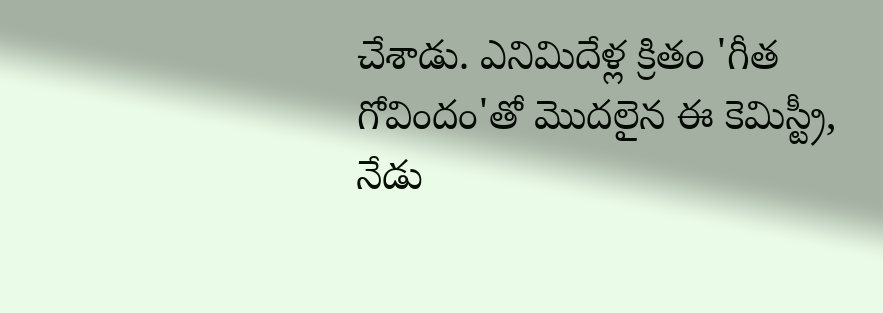చేశాడు. ఎనిమిదేళ్ల క్రితం 'గీత గోవిందం'తో మొదలైన ఈ కెమిస్ట్రీ, నేడు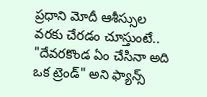ప్రధాని మోదీ ఆశీస్సుల వరకు చేరడం చూస్తుంటే.. "దేవరకొండ ఏం చేసినా అది ఒక ట్రెండ్" అని ఫ్యాన్స్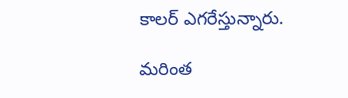కాలర్ ఎగరేస్తున్నారు.

మరింత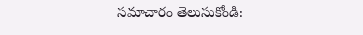సమాచారం తెలుసుకోండి: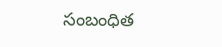సంబంధిత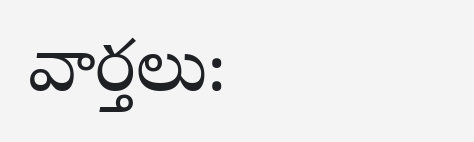వార్తలు: